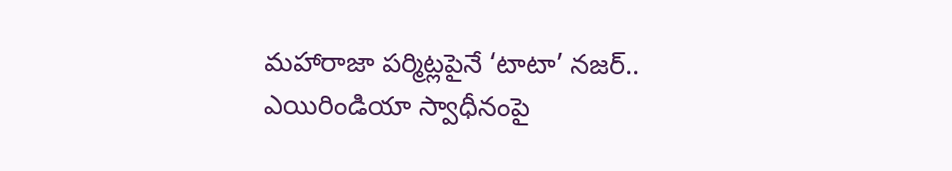మహారాజా పర్మిట్లపైనే ‘టాటా’ నజర్.. ఎయిరిండియా స్వాధీనంపై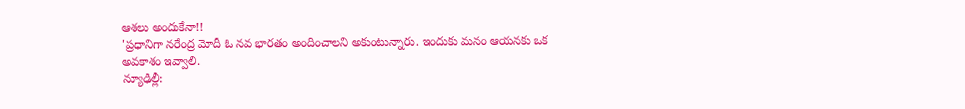ఆశలు అందుకేనా!!
'ప్రధానిగా నరేంద్ర మోదీ ఓ నవ భారతం అందించాలని అకుంటున్నారు. ఇందుకు మనం ఆయనకు ఒక అవకాశం ఇవ్వాలి.
న్యూఢిల్లీ: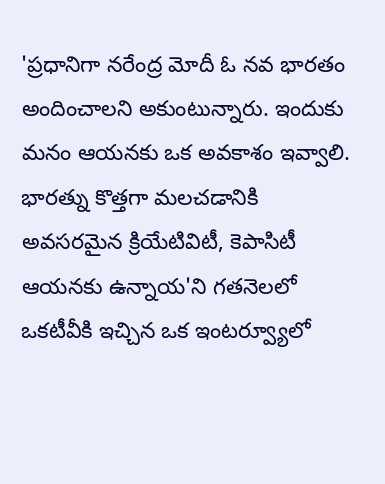'ప్రధానిగా నరేంద్ర మోదీ ఓ నవ భారతం అందించాలని అకుంటున్నారు. ఇందుకు మనం ఆయనకు ఒక అవకాశం ఇవ్వాలి. భారత్ను కొత్తగా మలచడానికి అవసరమైన క్రియేటివిటీ, కెపాసిటీ ఆయనకు ఉన్నాయ'ని గతనెలలో ఒకటీవీకి ఇచ్చిన ఒక ఇంటర్వ్యూలో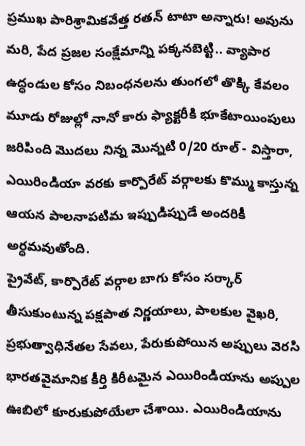ప్రముఖ పారిశ్రామికవేత్త రతన్ టాటా అన్నారు! అవును మరి, పేద ప్రజల సంక్షేమాన్ని పక్కనబెట్టి.. వ్యాపార ఉద్ధండుల కోసం నిబంధనలను తుంగలో తొక్కి కేవలం మూడు రోజుల్లో నానో కారు ఫ్యాక్టరీకి భూకేటాయింపులు జరిపింది మొదలు నిన్న మొన్నటి 0/20 రూల్ - విస్తారా, ఎయిరిండియా వరకు కార్పొరేట్ వర్గాలకు కొమ్ము కాస్తున్న ఆయన పాలనాపటిమ ఇప్పుడిప్పుడే అందరికీ అర్ధమవుతోంది.
ప్రైవేట్, కార్పొరేట్ వర్గాల బాగు కోసం సర్కార్ తీసుకుంటున్న పక్షపాత నిర్ణయాలు, పాలకుల వైఖరి, ప్రభుత్వాధినేతల సేవలు, పేరుకుపోయిన అప్పులు వెరసి భారతవైమానిక కీర్తి కిరీటమైన ఎయిరిండియాను అప్పుల ఊబిలో కూరుకుపోయేలా చేశాయి. ఎయిరిండియాను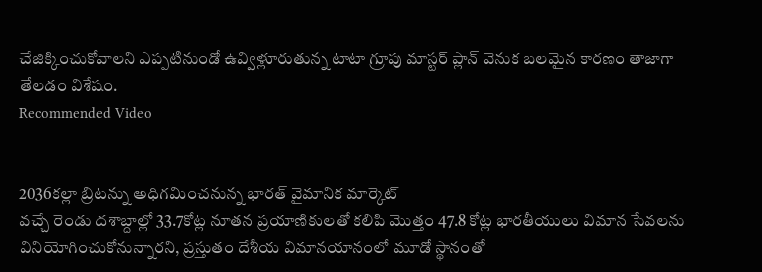చేజిక్కించుకోవాలని ఎప్పటినుండో ఉవ్విళ్లూరుతున్న టాటా గ్రూపు మాస్టర్ ప్లాన్ వెనుక బలమైన కారణం తాజాగా తేలడం విశేషం.
Recommended Video


2036కల్లా బ్రిటన్ను అధిగమించనున్న భారత్ వైమానిక మార్కెట్
వచ్చే రెండు దశాబ్దాల్లో 33.7కోట్ల నూతన ప్రయాణికులతో కలిపి మొత్తం 47.8 కోట్ల భారతీయులు విమాన సేవలను వినియోగించుకోనున్నారని, ప్రస్తుతం దేశీయ విమానయానంలో మూడో స్థానంతో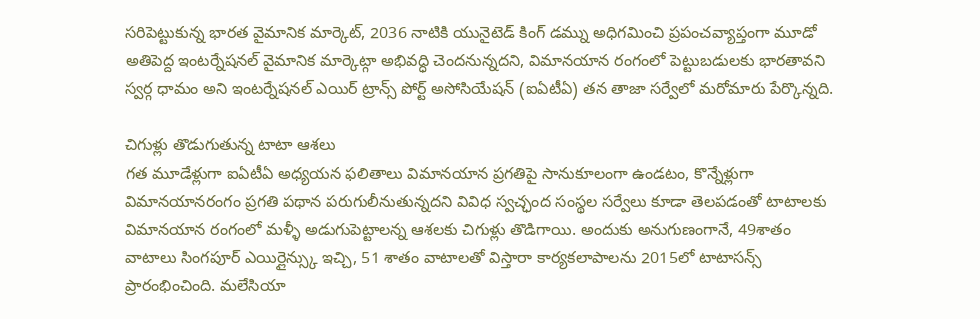సరిపెట్టుకున్న భారత వైమానిక మార్కెట్, 2036 నాటికి యునైటెడ్ కింగ్ డమ్ను అధిగమించి ప్రపంచవ్యాప్తంగా మూడో అతిపెద్ద ఇంటర్నేషనల్ వైమానిక మార్కెట్గా అభివద్ధి చెందనున్నదని, విమానయాన రంగంలో పెట్టుబడులకు భారతావని స్వర్గ ధామం అని ఇంటర్నేషనల్ ఎయిర్ ట్రాన్స్ పోర్ట్ అసోసియేషన్ (ఐఏటీఏ) తన తాజా సర్వేలో మరోమారు పేర్కొన్నది.

చిగుళ్లు తొడుగుతున్న టాటా ఆశలు
గత మూడేళ్లుగా ఐఏటీఏ అధ్యయన ఫలితాలు విమానయాన ప్రగతిపై సానుకూలంగా ఉండటం, కొన్నేళ్లుగా విమానయానరంగం ప్రగతి పథాన పరుగులీనుతున్నదని వివిధ స్వచ్ఛంద సంస్థల సర్వేలు కూడా తెలపడంతో టాటాలకు విమానయాన రంగంలో మళ్ళీ అడుగుపెట్టాలన్న ఆశలకు చిగుళ్లు తొడిగాయి. అందుకు అనుగుణంగానే, 49శాతం వాటాలు సింగపూర్ ఎయిర్లైన్స్కు ఇచ్చి, 51 శాతం వాటాలతో విస్తారా కార్యకలాపాలను 2015లో టాటాసన్స్ ప్రారంభించింది. మలేసియా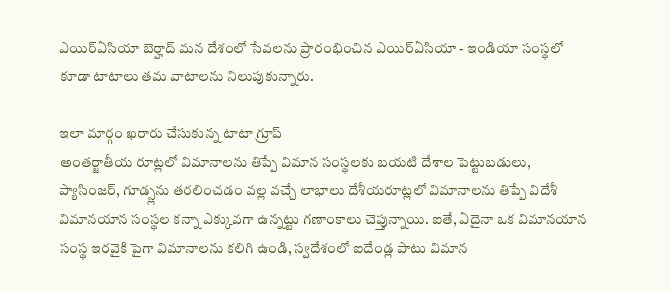ఎయిర్ఏసియా బెర్హాద్ మన దేశంలో సేవలను ప్రారంభించిన ఎయిర్ఏసియా - ఇండియా సంస్థలో కూడా టాటాలు తమ వాటాలను నిలుపుకున్నారు.

ఇలా మార్గం ఖరారు చేసుకున్న టాటా గ్రూప్
అంతర్జాతీయ రూట్లలో విమానాలను తిప్పే విమాన సంస్థలకు బయటి దేశాల పెట్టుబడులు, ప్యాసింజర్, గూడ్స్లను తరలించడం వల్ల వచ్చే లాభాలు దేశీయరూట్లలో విమానాలను తిప్పే విదేశీ విమానయాన సంస్థల కన్నా ఎక్కువగా ఉన్నట్టు గణాంకాలు చెప్తున్నాయి. ఐతే, ఏదైనా ఒక విమానయాన సంస్థ ఇరవైకి పైగా విమానాలను కలిగి ఉండి, స్వదేశంలో ఐదేండ్ల పాటు విమాన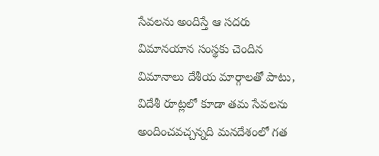సేవలను అందిస్తే ఆ సదరు విమానయాన సంస్థకు చెందిన విమానాలు దేశీయ మార్గాలతో పాటు, విదేశీ రూట్లలో కూడా తమ సేవలను అందించవచ్చన్నది మనదేశంలో గత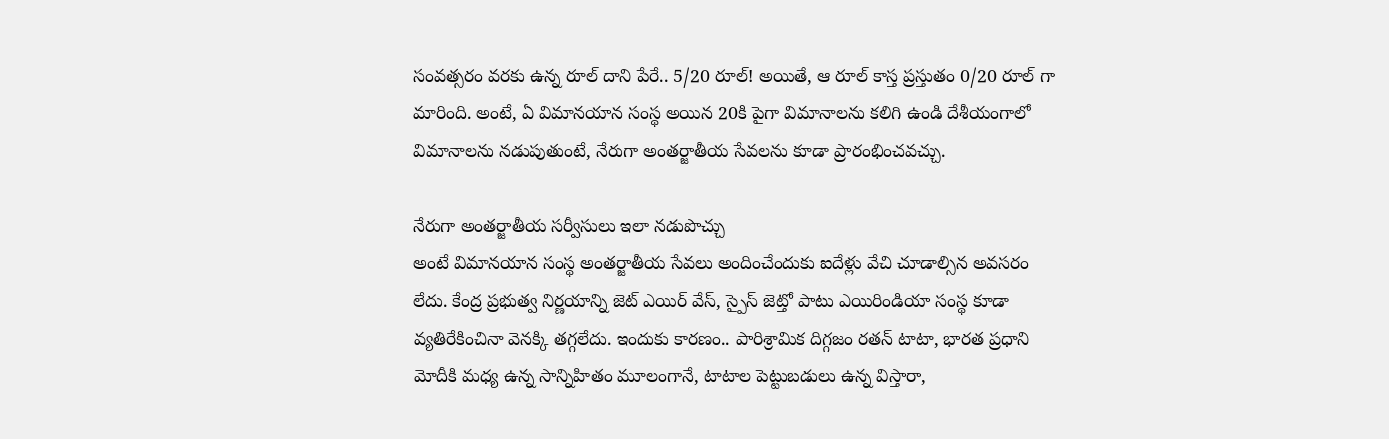సంవత్సరం వరకు ఉన్న రూల్ దాని పేరే.. 5/20 రూల్! అయితే, ఆ రూల్ కాస్త ప్రస్తుతం 0/20 రూల్ గా మారింది. అంటే, ఏ విమానయాన సంస్థ అయిన 20కి పైగా విమానాలను కలిగి ఉండి దేశీయంగాలో విమానాలను నడుపుతుంటే, నేరుగా అంతర్జాతీయ సేవలను కూడా ప్రారంభించవచ్చు.

నేరుగా అంతర్జాతీయ సర్వీసులు ఇలా నడుపొచ్చు
అంటే విమానయాన సంస్థ అంతర్జాతీయ సేవలు అందించేందుకు ఐదేళ్లు వేచి చూడాల్సిన అవసరం లేదు. కేంద్ర ప్రభుత్వ నిర్ణయాన్ని జెట్ ఎయిర్ వేస్, స్పైస్ జెట్తో పాటు ఎయిరిండియా సంస్థ కూడా వ్యతిరేకించినా వెనక్కి తగ్గలేదు. ఇందుకు కారణం.. పారిశ్రామిక దిగ్గజం రతన్ టాటా, భారత ప్రధాని మోదీకి మధ్య ఉన్న సాన్నిహితం మూలంగానే, టాటాల పెట్టుబడులు ఉన్న విస్తారా,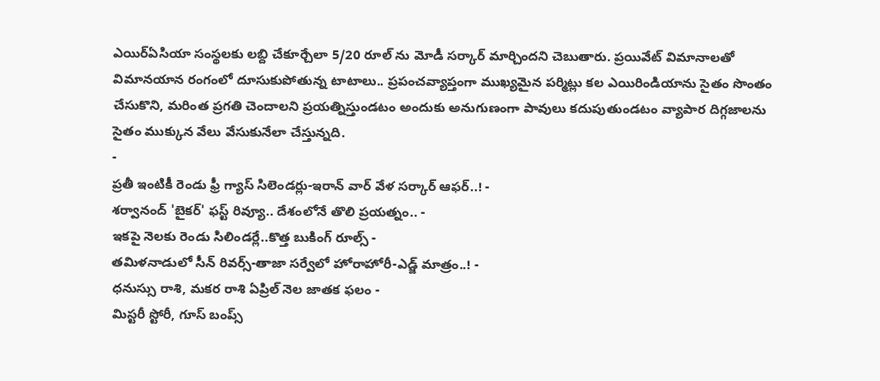ఎయిర్ఏసియా సంస్థలకు లబ్ది చేకూర్చేలా 5/20 రూల్ ను మోడీ సర్కార్ మార్చిందని చెబుతారు. ప్రయివేట్ విమానాలతో విమానయాన రంగంలో దూసుకుపోతున్న టాటాలు.. ప్రపంచవ్యాప్తంగా ముఖ్యమైన పర్మిట్లు కల ఎయిరిండియాను సైతం సొంతం చేసుకొని, మరింత ప్రగతి చెందాలని ప్రయత్నిస్తుండటం అందుకు అనుగుణంగా పావులు కదుపుతుండటం వ్యాపార దిగ్గజాలను సైతం ముక్కున వేలు వేసుకునేలా చేస్తున్నది.
-
ప్రతీ ఇంటికీ రెండు ఫ్రీ గ్యాస్ సిలెండర్లు-ఇరాన్ వార్ వేళ సర్కార్ ఆఫర్..! -
శర్వానంద్ 'బైకర్' ఫస్ట్ రివ్యూ.. దేశంలోనే తొలి ప్రయత్నం.. -
ఇకపై నెలకు రెండు సిలిండర్లే..కొత్త బుకింగ్ రూల్స్ -
తమిళనాడులో సీన్ రివర్స్-తాజా సర్వేలో హోరాహోరీ-ఎడ్జ్ మాత్రం..! -
ధనుస్సు రాశి, మకర రాశి ఏప్రిల్ నెల జాతక ఫలం -
మిస్టరీ స్టోరీ, గూస్ బంప్స్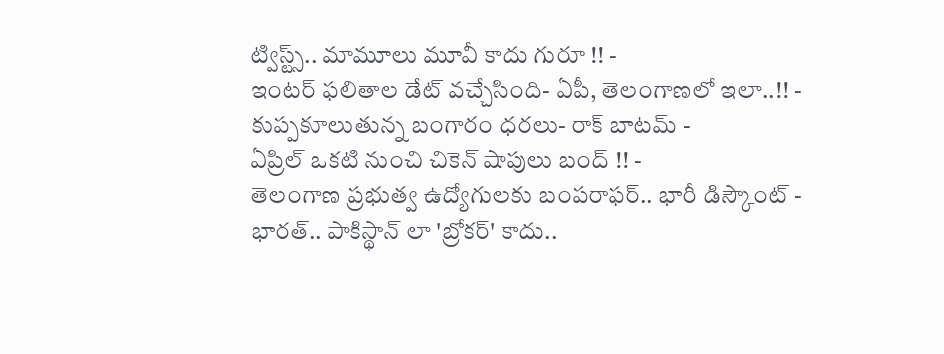ట్విస్ట్స్.. మామూలు మూవీ కాదు గురూ !! -
ఇంటర్ ఫలితాల డేట్ వచ్చేసింది- ఏపీ, తెలంగాణలో ఇలా..!! -
కుప్పకూలుతున్న బంగారం ధరలు- రాక్ బాటమ్ -
ఏప్రిల్ ఒకటి నుంచి చికెన్ షాపులు బంద్ !! -
తెలంగాణ ప్రభుత్వ ఉద్యోగులకు బంపరాఫర్.. భారీ డిస్కౌంట్ -
భారత్.. పాకిస్థాన్ లా 'బ్రోకర్' కాదు..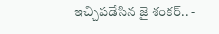ఇచ్చిపడేసిన జై శంకర్.. -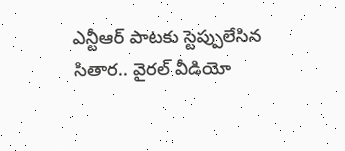ఎన్టీఆర్ పాటకు స్టెప్పులేసిన సితార.. వైరల్ వీడియో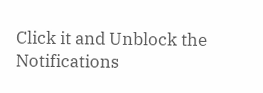Click it and Unblock the Notifications